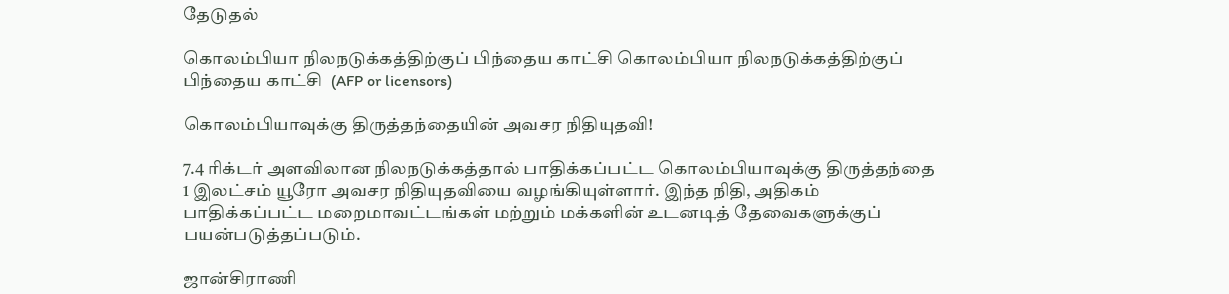தேடுதல்

கொலம்பியா நிலநடுக்கத்திற்குப் பிந்தைய காட்சி கொலம்பியா நிலநடுக்கத்திற்குப் பிந்தைய காட்சி  (AFP or licensors)

கொலம்பியாவுக்கு திருத்தந்தையின் அவசர நிதியுதவி!

7.4 ரிக்டர் அளவிலான நிலநடுக்கத்தால் பாதிக்கப்பட்ட கொலம்பியாவுக்கு திருத்தந்தை 1 இலட்சம் யூரோ அவசர நிதியுதவியை வழங்கியுள்ளார். இந்த நிதி, அதிகம் பாதிக்கப்பட்ட மறைமாவட்டங்கள் மற்றும் மக்களின் உடனடித் தேவைகளுக்குப் பயன்படுத்தப்படும்.

ஜான்சிராணி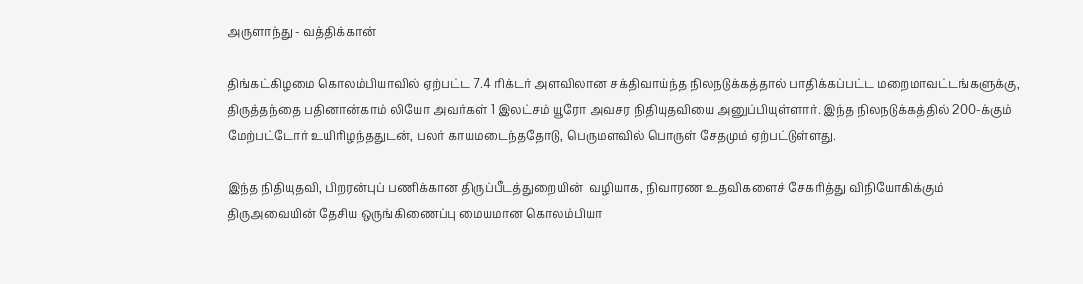அருளாந்து - வத்திக்கான்

திங்கட்கிழமை கொலம்பியாவில் ஏற்பட்ட 7.4 ரிக்டர் அளவிலான சக்திவாய்ந்த நிலநடுக்கத்தால் பாதிக்கப்பட்ட மறைமாவட்டங்களுக்கு, திருத்தந்தை பதினான்காம் லியோ அவர்கள் 1 இலட்சம் யூரோ அவசர நிதியுதவியை அனுப்பியுள்ளார். இந்த நிலநடுக்கத்தில் 200-க்கும் மேற்பட்டோர் உயிரிழந்ததுடன், பலர் காயமடைந்ததோடு, பெருமளவில் பொருள் சேதமும் ஏற்பட்டுள்ளது.

இந்த நிதியுதவி, பிறரன்புப் பணிக்கான திருப்பீடத்துறையின்  வழியாக, நிவாரண உதவிகளைச் சேகரித்து விநியோகிக்கும் திருஅவையின் தேசிய ஒருங்கிணைப்பு மையமான கொலம்பியா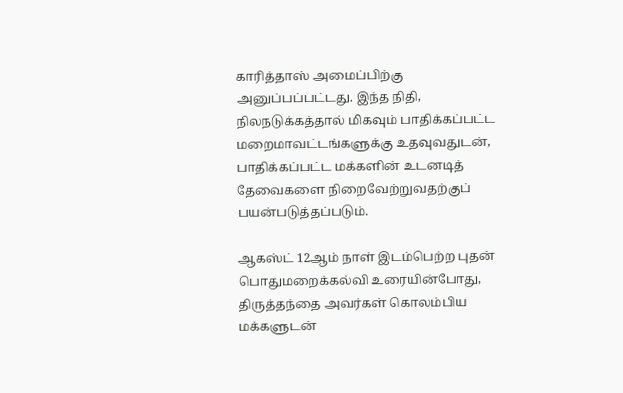காரித்தாஸ் அமைப்பிற்கு அனுப்பப்பட்டது. இந்த நிதி, நிலநடுக்கத்தால் மிகவும் பாதிக்கப்பட்ட மறைமாவட்டங்களுக்கு உதவுவதுடன், பாதிக்கப்பட்ட மக்களின் உடனடித் தேவைகளை நிறைவேற்றுவதற்குப் பயன்படுத்தப்படும்.

ஆகஸ்ட் 12ஆம் நாள் இடம்பெற்ற புதன் பொதுமறைக்கல்வி உரையின்போது, திருத்தந்தை அவர்கள் கொலம்பிய மக்களுடன்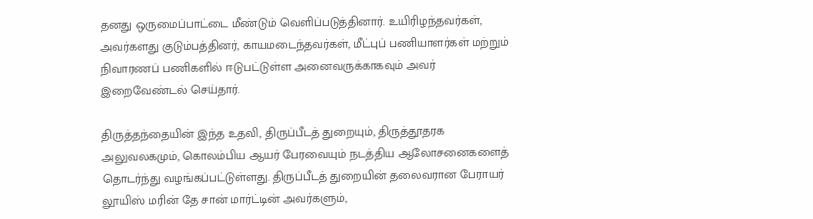தனது ஒருமைப்பாட்டை மீண்டும் வெளிப்படுத்தினார். உயிரிழந்தவர்கள், அவர்களது குடும்பத்தினர், காயமடைந்தவர்கள், மீட்புப் பணியாளர்கள் மற்றும் நிவாரணப் பணிகளில் ஈடுபட்டுள்ள அனைவருக்காகவும் அவர் இறைவேண்டல் செய்தார்.

திருத்தந்தையின் இந்த உதவி, திருப்பீடத் துறையும், திருத்தூதரக அலுவலகமும், கொலம்பிய ஆயர் பேரவையும் நடத்திய ஆலோசனைகளைத் தொடர்ந்து வழங்கப்பட்டுள்ளது. திருப்பீடத் துறையின் தலைவரான பேராயர் லூயிஸ் மரின் தே சான் மார்ட்டின் அவர்களும்,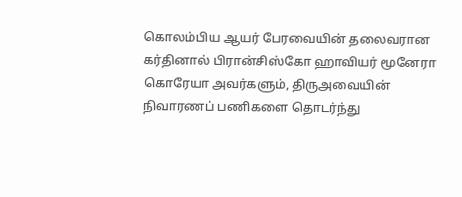கொலம்பிய ஆயர் பேரவையின் தலைவரான கர்தினால் பிரான்சிஸ்கோ ஹாவியர் மூனேரா கொரேயா அவர்களும், திருஅவையின் நிவாரணப் பணிகளை தொடர்ந்து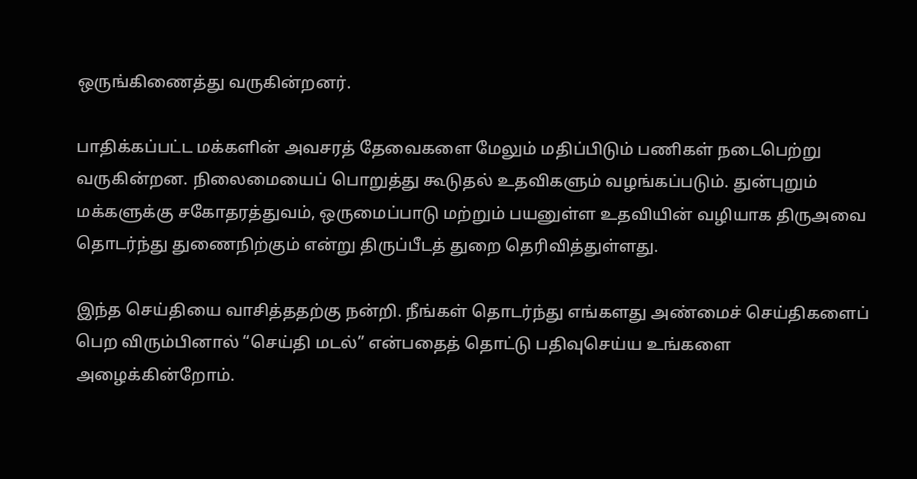ஒருங்கிணைத்து வருகின்றனர்.

பாதிக்கப்பட்ட மக்களின் அவசரத் தேவைகளை மேலும் மதிப்பிடும் பணிகள் நடைபெற்று வருகின்றன. நிலைமையைப் பொறுத்து கூடுதல் உதவிகளும் வழங்கப்படும். துன்புறும் மக்களுக்கு சகோதரத்துவம், ஒருமைப்பாடு மற்றும் பயனுள்ள உதவியின் வழியாக திருஅவை தொடர்ந்து துணைநிற்கும் என்று திருப்பீடத் துறை தெரிவித்துள்ளது.

இந்த செய்தியை வாசித்ததற்கு நன்றி. நீங்கள் தொடர்ந்து எங்களது அண்மைச் செய்திகளைப் பெற விரும்பினால் “செய்தி மடல்” என்பதைத் தொட்டு பதிவுசெய்ய உங்களை அழைக்கின்றோம்.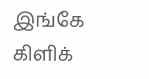இங்கே கிளிக்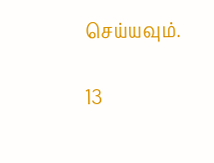செய்யவும்.

13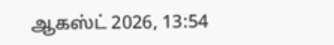ஆகஸ்ட் 2026, 13:54